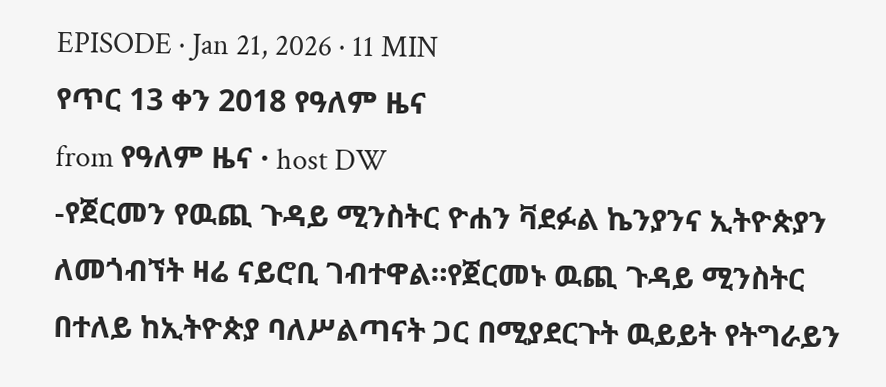EPISODE · Jan 21, 2026 · 11 MIN
የጥር 13 ቀን 2018 የዓለም ዜና
from የዓለም ዜና · host DW
-የጀርመን የዉጪ ጉዳይ ሚንስትር ዮሐን ቫደፉል ኬንያንና ኢትዮጵያን ለመጎብኘት ዛሬ ናይሮቢ ገብተዋል።የጀርመኑ ዉጪ ጉዳይ ሚንስትር በተለይ ከኢትዮጵያ ባለሥልጣናት ጋር በሚያደርጉት ዉይይት የትግራይን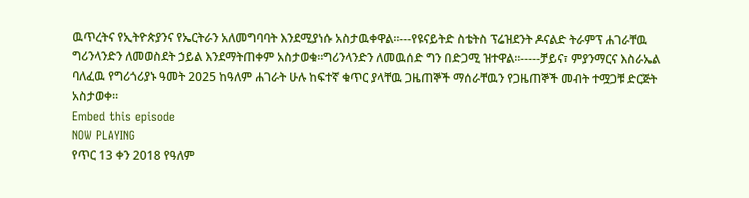ዉጥረትና የኢትዮጵያንና የኤርትራን አለመግባባት እንደሚያነሱ አስታዉቀዋል።---የዩናይትድ ስቴትስ ፕሬዝደንት ዶናልድ ትራምፕ ሐገራቸዉ ግሪንላንድን ለመወስደት ኃይል እንደማትጠቀም አስታወቁ።ግሪንላንድን ለመዉሰድ ግን በድጋሚ ዝተዋል።-----ቻይና፣ ምያንማርና እስራኤል ባለፈዉ የግሪጎሪያኑ ዓመት 2025 ከዓለም ሐገራት ሁሉ ከፍተኛ ቁጥር ያላቸዉ ጋዜጠኞች ማሰራቸዉን የጋዜጠኞች መብት ተሟጋቹ ድርጅት አስታወቀ።
Embed this episode
NOW PLAYING
የጥር 13 ቀን 2018 የዓለም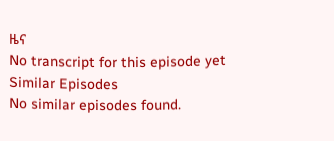ዜና
No transcript for this episode yet
Similar Episodes
No similar episodes found.